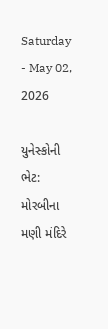Saturday - May 02, 2026

યુનેસ્કોની ભેટ: મોરબીના મણી મંદિરે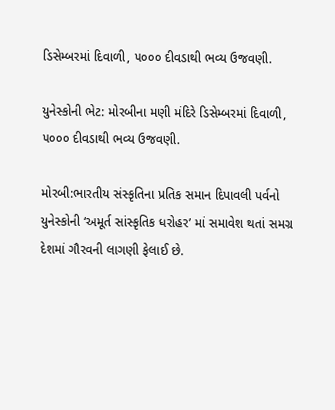ડિસેમ્બરમાં દિવાળી, ૫૦૦૦ દીવડાથી ભવ્ય ઉજવણી.

યુનેસ્કોની ભેટ: મોરબીના મણી મંદિરે ડિસેમ્બરમાં દિવાળી, ૫૦૦૦ દીવડાથી ભવ્ય ઉજવણી.

મોરબી:ભારતીય સંસ્કૃતિના પ્રતિક સમાન દિપાવલી પર્વનો યુનેસ્કોની ‘અમૂર્ત સાંસ્કૃતિક ધરોહર’ માં સમાવેશ થતાં સમગ્ર દેશમાં ગૌરવની લાગણી ફેલાઈ છે.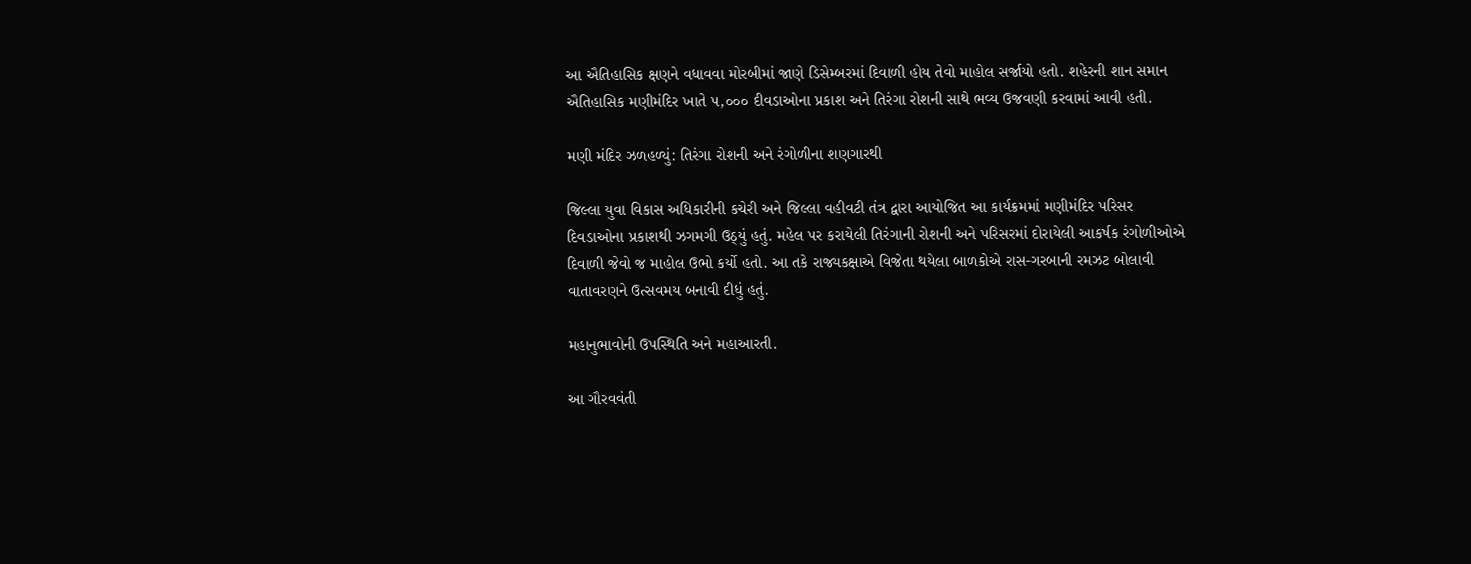આ ઐતિહાસિક ક્ષણને વધાવવા મોરબીમાં જાણે ડિસેમ્બરમાં દિવાળી હોય તેવો માહોલ સર્જાયો હતો. શહેરની શાન સમાન ઐતિહાસિક મણીમંદિર ખાતે ૫,૦૦૦ દીવડાઓના પ્રકાશ અને તિરંગા રોશની સાથે ભવ્ય ઉજવણી કરવામાં આવી હતી.

મણી મંદિર ઝળહળ્યું: તિરંગા રોશની અને રંગોળીના શણગારથી

જિલ્લા યુવા વિકાસ અધિકારીની કચેરી અને જિલ્લા વહીવટી તંત્ર દ્વારા આયોજિત આ કાર્યક્રમમાં મણીમંદિર પરિસર દિવડાઓના પ્રકાશથી ઝગમગી ઉઠ્યું હતું. મહેલ પર કરાયેલી તિરંગાની રોશની અને પરિસરમાં દોરાયેલી આકર્ષક રંગોળીઓએ દિવાળી જેવો જ માહોલ ઉભો કર્યો હતો. આ તકે રાજ્યકક્ષાએ વિજેતા થયેલા બાળકોએ રાસ-ગરબાની રમઝટ બોલાવી વાતાવરણને ઉત્સવમય બનાવી દીધું હતું.

મહાનુભાવોની ઉપસ્થિતિ અને મહાઆરતી.

આ ગૌરવવંતી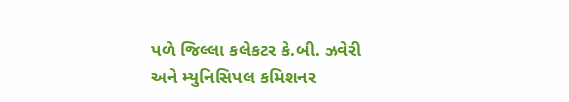પળે જિલ્લા કલેકટર કે.બી. ઝવેરી અને મ્યુનિસિપલ કમિશનર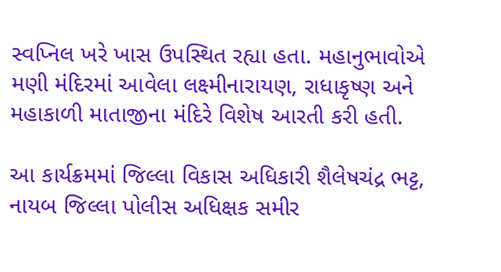સ્વપ્નિલ ખરે ખાસ ઉપસ્થિત રહ્યા હતા. મહાનુભાવોએ મણી મંદિરમાં આવેલા લક્ષ્મીનારાયણ, રાધાકૃષ્ણ અને મહાકાળી માતાજીના મંદિરે વિશેષ આરતી કરી હતી.

આ કાર્યક્રમમાં જિલ્લા વિકાસ અધિકારી શૈલેષચંદ્ર ભટ્ટ, નાયબ જિલ્લા પોલીસ અધિક્ષક સમીર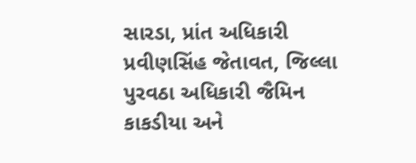સારડા, પ્રાંત અધિકારી પ્રવીણસિંહ જેતાવત, જિલ્લા પુરવઠા અધિકારી જૈમિન કાકડીયા અને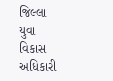જિલ્લા યુવા વિકાસ અધિકારી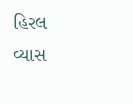હિરલ વ્યાસ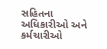સહિતના અધિકારીઓ અને કર્મચારીઓ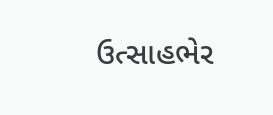ઉત્સાહભેર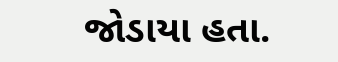જોડાયા હતા.